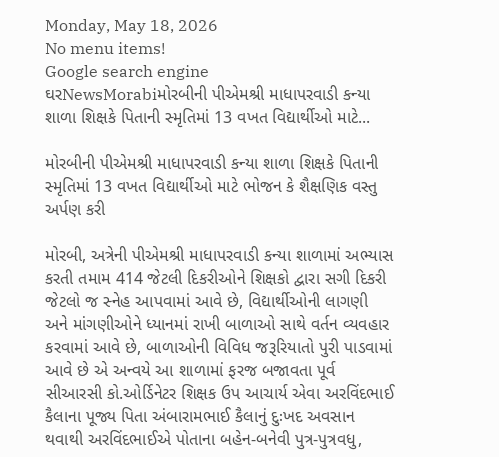Monday, May 18, 2026
No menu items!
Google search engine
ઘરNewsMorabiમોરબીની પીએમશ્રી માધાપરવાડી કન્યા શાળા શિક્ષકે પિતાની સ્મૃતિમાં 13 વખત વિદ્યાર્થીઓ માટે...

મોરબીની પીએમશ્રી માધાપરવાડી કન્યા શાળા શિક્ષકે પિતાની સ્મૃતિમાં 13 વખત વિદ્યાર્થીઓ માટે ભોજન કે શૈક્ષણિક વસ્તુ અર્પણ કરી

મોરબી, અત્રેની પીએમશ્રી માધાપરવાડી કન્યા શાળામાં અભ્યાસ કરતી તમામ 414 જેટલી દિકરીઓને શિક્ષકો દ્વારા સગી દિકરી જેટલો જ સ્નેહ આપવામાં આવે છે, વિદ્યાર્થીઓની લાગણી અને માંગણીઓને ધ્યાનમાં રાખી બાળાઓ સાથે વર્તન વ્યવહાર કરવામાં આવે છે, બાળાઓની વિવિધ જરૂરિયાતો પુરી પાડવામાં આવે છે એ અન્વયે આ શાળામાં ફરજ બજાવતા પૂર્વ સીઆરસી કો.ઓર્ડિનેટર શિક્ષક ઉપ આચાર્ય એવા અરવિંદભાઈ કૈલાના પૂજ્ય પિતા અંબારામભાઈ કૈલાનું દુઃખદ અવસાન થવાથી અરવિંદભાઈએ પોતાના બહેન-બનેવી પુત્ર-પુત્રવધુ,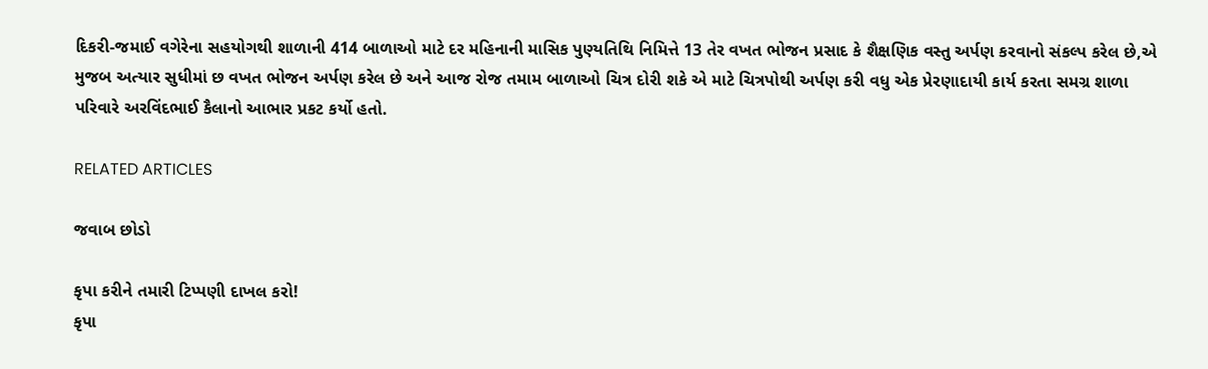દિકરી-જમાઈ વગેરેના સહયોગથી શાળાની 414 બાળાઓ માટે દર મહિનાની માસિક પુણ્યતિથિ નિમિત્તે 13 તેર વખત ભોજન પ્રસાદ કે શૈક્ષણિક વસ્તુ અર્પણ કરવાનો સંકલ્પ કરેલ છે,એ મુજબ અત્યાર સુધીમાં છ વખત ભોજન અર્પણ કરેલ છે અને આજ રોજ તમામ બાળાઓ ચિત્ર દોરી શકે એ માટે ચિત્રપોથી અર્પણ કરી વધુ એક પ્રેરણાદાયી કાર્ય કરતા સમગ્ર શાળા પરિવારે અરવિંદભાઈ કૈલાનો આભાર પ્રકટ કર્યો હતો.

RELATED ARTICLES

જવાબ છોડો

કૃપા કરીને તમારી ટિપ્પણી દાખલ કરો!
કૃપા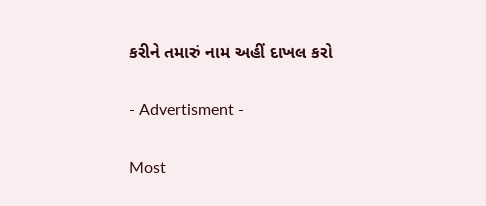કરીને તમારું નામ અહીં દાખલ કરો

- Advertisment -

Most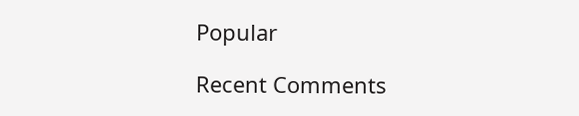Popular

Recent Comments